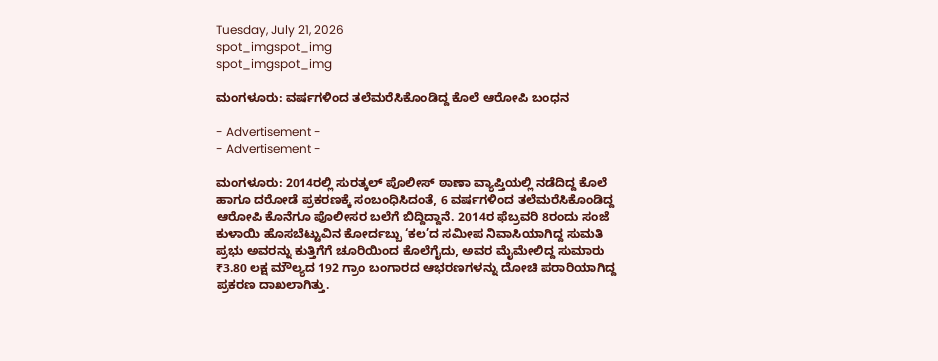Tuesday, July 21, 2026
spot_imgspot_img
spot_imgspot_img

ಮಂಗಳೂರು: ವರ್ಷಗಳಿಂದ ತಲೆಮರೆಸಿಕೊಂಡಿದ್ದ ಕೊಲೆ ಆರೋಪಿ ಬಂಧನ

- Advertisement -
- Advertisement -

ಮಂಗಳೂರು: 2014ರಲ್ಲಿ ಸುರತ್ಕಲ್ ಪೊಲೀಸ್ ಠಾಣಾ ವ್ಯಾಪ್ತಿಯಲ್ಲಿ ನಡೆದಿದ್ದ ಕೊಲೆ ಹಾಗೂ ದರೋಡೆ ಪ್ರಕರಣಕ್ಕೆ ಸಂಬಂಧಿಸಿದಂತೆ, 6 ವರ್ಷಗಳಿಂದ ತಲೆಮರೆಸಿಕೊಂಡಿದ್ದ ಆರೋಪಿ ಕೊನೆಗೂ ಪೊಲೀಸರ ಬಲೆಗೆ ಬಿದ್ದಿದ್ದಾನೆ. 2014ರ ಫೆಬ್ರವರಿ 8ರಂದು ಸಂಜೆ ಕುಳಾಯಿ ಹೊಸಬೆಟ್ಟುವಿನ ಕೋರ್ದಬ್ಬು ‘ಕಲ’ದ ಸಮೀಪ ನಿವಾಸಿಯಾಗಿದ್ದ ಸುಮತಿ ಪ್ರಭು ಅವರನ್ನು ಕುತ್ತಿಗೆಗೆ ಚೂರಿಯಿಂದ ಕೊಲೆಗೈದು, ಅವರ ಮೈಮೇಲಿದ್ದ ಸುಮಾರು ₹3.80 ಲಕ್ಷ ಮೌಲ್ಯದ 192 ಗ್ರಾಂ ಬಂಗಾರದ ಆಭರಣಗಳನ್ನು ದೋಚಿ ಪರಾರಿಯಾಗಿದ್ದ ಪ್ರಕರಣ ದಾಖಲಾಗಿತ್ತು.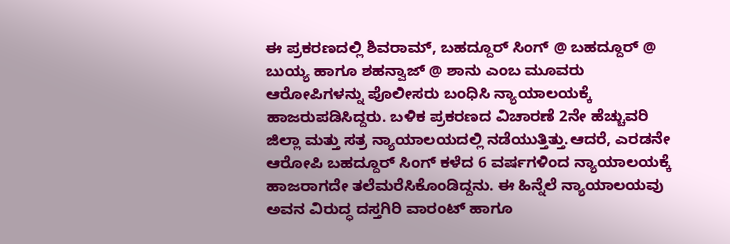ಈ ಪ್ರಕರಣದಲ್ಲಿ ಶಿವರಾಮ್, ಬಹದ್ದೂರ್ ಸಿಂಗ್ @ ಬಹದ್ದೂರ್ @ ಬುಯ್ಯ ಹಾಗೂ ಶಹನ್ವಾಜ್ @ ಶಾನು ಎಂಬ ಮೂವರು ಆರೋಪಿಗಳನ್ನು ಪೊಲೀಸರು ಬಂಧಿಸಿ ನ್ಯಾಯಾಲಯಕ್ಕೆ ಹಾಜರುಪಡಿಸಿದ್ದರು. ಬಳಿಕ ಪ್ರಕರಣದ ವಿಚಾರಣೆ 2ನೇ ಹೆಚ್ಚುವರಿ ಜಿಲ್ಲಾ ಮತ್ತು ಸತ್ರ ನ್ಯಾಯಾಲಯದಲ್ಲಿ ನಡೆಯುತ್ತಿತ್ತು.ಆದರೆ, ಎರಡನೇ ಆರೋಪಿ ಬಹದ್ದೂರ್ ಸಿಂಗ್ ಕಳೆದ 6 ವರ್ಷಗಳಿಂದ ನ್ಯಾಯಾಲಯಕ್ಕೆ ಹಾಜರಾಗದೇ ತಲೆಮರೆಸಿಕೊಂಡಿದ್ದನು. ಈ ಹಿನ್ನೆಲೆ ನ್ಯಾಯಾಲಯವು ಅವನ ವಿರುದ್ಧ ದಸ್ತಗಿರಿ ವಾರಂಟ್ ಹಾಗೂ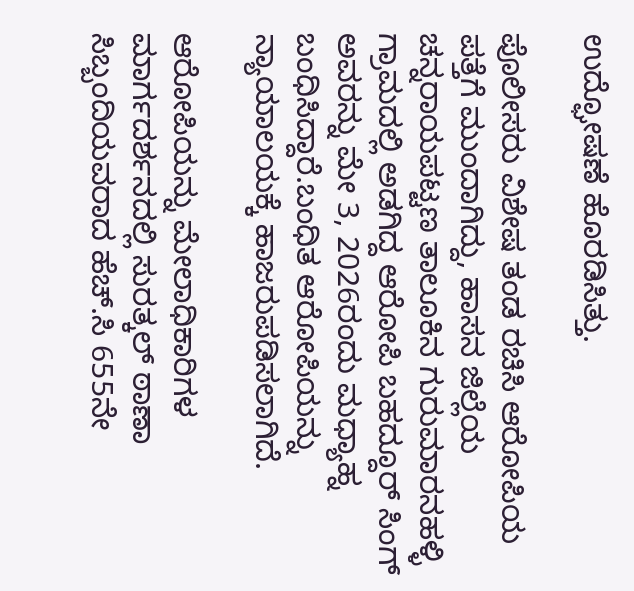ಉದ್ಘೋಷಣೆ ಹೊರಡಿಸಿತ್ತು.

ಪೊಲೀಸರು ವಿಶೇಷ ತಂಡ ರಚಿಸಿ ಆರೋಪಿಯ ಪತ್ತೆಗೆ ಮುಂದಾಗಿದ್ದು, ಹಾಸನ ಜಿಲ್ಲೆಯ ಚನ್ನರಾಯಪಟ್ಟಣ ತಾಲೂಕಿನ ಗುರುಮಾರನಹಳ್ಳಿ ಗ್ರಾಮದಲ್ಲಿ ಅಡಗಿದ್ದ ಆರೋಪಿ ಬಹದ್ದೂರ್ ಸಿಂಗ್ ಅವರನ್ನು ಮೇ 3, 2026ರಂದು ಮಧ್ಯಾಹ್ನ ಬಂಧಿಸಿದ್ದಾರೆ.ಬಂಧಿತ ಆರೋಪಿಯನ್ನು ನ್ಯಾಯಾಲಯಕ್ಕೆ ಹಾಜರುಪಡಿಸಲಾಗಿದೆ.

ಆರೋಪಿಯನ್ನು ಮೇಲಾಧಿಕಾರಿಗಳ ಮಾರ್ಗದರ್ಶನದಲ್ಲಿ ಸುರತ್ಕಲ್ ಠಾಣಾ ಸಿಬ್ಬಂದಿಯವರಾದ ಹೆಚ್.ಸಿ 655ನೇ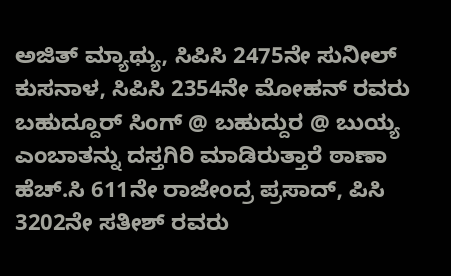ಅಜಿತ್ ಮ್ಯಾಥ್ಯು, ಸಿಪಿಸಿ 2475ನೇ ಸುನೀಲ್ ಕುಸನಾಳ, ಸಿಪಿಸಿ 2354ನೇ ಮೋಹನ್ ರವರು ಬಹುದ್ದೂರ್ ಸಿಂಗ್ @ ಬಹುದ್ದುರ @ ಬುಯ್ಯ ಎಂಬಾತನ್ನು ದಸ್ತಗಿರಿ ಮಾಡಿರುತ್ತಾರೆ ಠಾಣಾ ಹೆಚ್.ಸಿ 611ನೇ ರಾಜೇಂದ್ರ ಪ್ರಸಾದ್, ಪಿಸಿ 3202ನೇ ಸತೀಶ್ ರವರು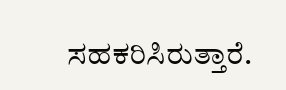ಸಹಕರಿಸಿರುತ್ತಾರೆ.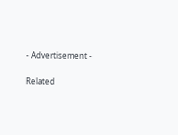- Advertisement -

Related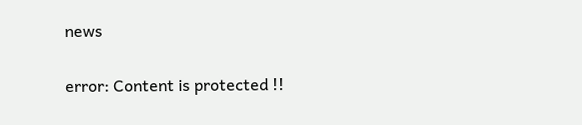news

error: Content is protected !!